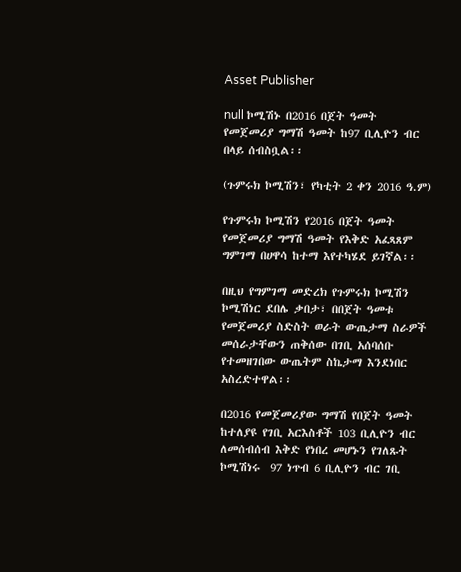Asset Publisher

null ኮሚሽኑ በ2016 በጀት ዓመት የመጀመሪያ ግማሽ ዓመት ከ97 ቢሊዮን ብር በላይ ሰብስቧል፡፡

(ጉምሩክ ኮሚሽን፣ የካቲት 2 ቀን 2016 ዓ.ም)

የጉምሩክ ኮሚሽን የ2016 በጀት ዓመት የመጀመሪያ ግማሽ ዓመት የእቅድ አፈጻጸም ግምገማ በሀዋሳ ከተማ እየተካሄደ ይገኛል፡፡

በዚህ የግምገማ መድረክ የጉምሩክ ኮሚሽን ኮሚሽነር ደበሌ ቃበታ፣ በበጀት ዓመቱ የመጀመሪያ ስድስት ወራት ውጤታማ ስራዎች መሰራታቸውን ጠቅሰው በገቢ አሰባሰቡ የተመዘገበው ውጤትም ስኬታማ እንደነበር አስረድተዋል፡፡

በ2016 የመጀመሪያው ግማሽ የበጀት ዓመት ከተለያዩ የገቢ አርእስቶች 103 ቢሊዮን ብር ለመሰብሰብ እቅድ የነበረ መሆኑን የገለጹት ኮሚሽነሩ  97 ነጥብ 6 ቢሊዮን ብር ገቢ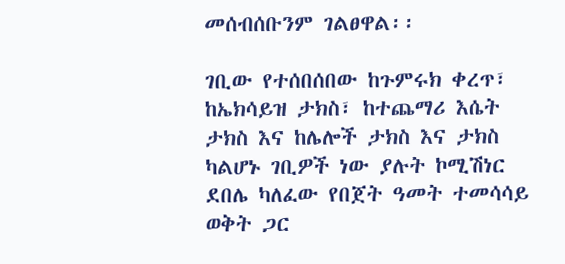መሰብሰቡንም ገልፀዋል፡፡

ገቢው የተሰበሰበው ከጉምሩክ ቀረጥ፣ ከኤክሳይዝ ታክስ፣ ከተጨማሪ እሴት ታክስ እና ከሌሎች ታክስ እና ታክስ ካልሆኑ ገቢዎች ነው ያሉት ኮሚሽነር ደበሌ ካለፈው የበጀት ዓመት ተመሳሳይ ወቅት ጋር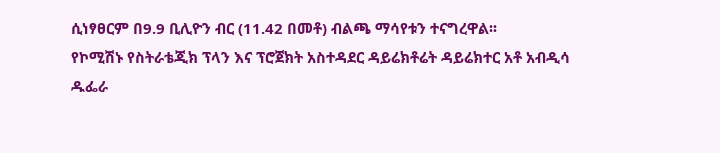ሲነፃፀርም በ9.9 ቢሊዮን ብር (11.42 በመቶ) ብልጫ ማሳየቱን ተናግረዋል፡፡
የኮሚሽኑ የስትራቴጂክ ፕላን እና ፕሮጀክት አስተዳደር ዳይሬክቶሬት ዳይሬክተር አቶ አብዲሳ ዱፌራ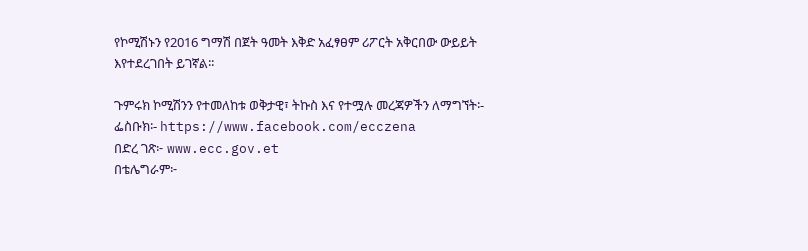የኮሚሽኑን የ2016 ግማሽ በጀት ዓመት እቅድ አፈፃፀም ሪፖርት አቅርበው ውይይት እየተደረገበት ይገኛል፡፡

ጉምሩክ ኮሚሽንን የተመለከቱ ወቅታዊ፣ ትኩስ እና የተሟሉ መረጃዎችን ለማግኘት፡-
ፌስቡክ፡- https://www.facebook.com/ecczena
በድረ ገጽ፦ www.ecc.gov.et
በቴሌግራም፦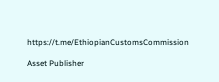https://t.me/EthiopianCustomsCommission

Asset Publisher